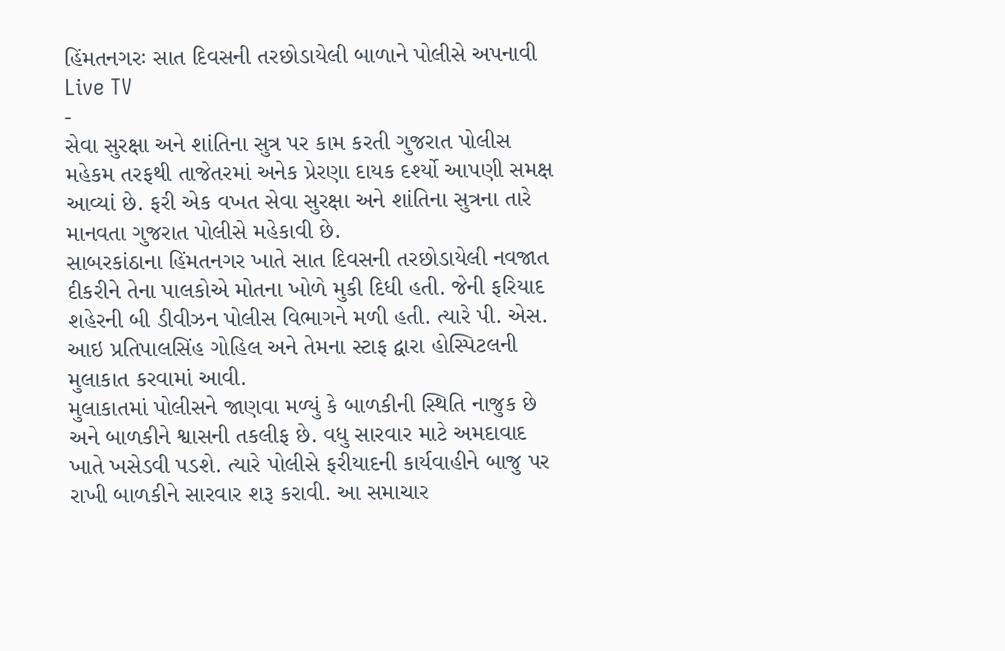હિંમતનગરઃ સાત દિવસની તરછોડાયેલી બાળાને પોલીસે અપનાવી
Live TV
-
સેવા સુરક્ષા અને શાંતિના સુત્ર પર કામ કરતી ગુજરાત પોલીસ મહેકમ તરફથી તાજેતરમાં અનેક પ્રેરણા દાયક દર્શ્યો આપણી સમક્ષ આવ્યાં છે. ફરી એક વખત સેવા સુરક્ષા અને શાંતિના સુત્રના તારે માનવતા ગુજરાત પોલીસે મહેકાવી છે.
સાબરકાંઠાના હિંમતનગર ખાતે સાત દિવસની તરછોડાયેલી નવજાત દીકરીને તેના પાલકોએ મોતના ખોળે મુકી દિધી હતી. જેની ફરિયાદ શહેરની બી ડીવીઝન પોલીસ વિભાગને મળી હતી. ત્યારે પી. એસ. આઇ પ્રતિપાલસિંહ ગોહિલ અને તેમના સ્ટાફ દ્વારા હોસ્પિટલની મુલાકાત કરવામાં આવી.
મુલાકાતમાં પોલીસને જાણવા મળ્યું કે બાળકીની સ્થિતિ નાજુક છે અને બાળકીને શ્વાસની તકલીફ છે. વધુ સારવાર માટે અમદાવાદ ખાતે ખસેડવી પડશે. ત્યારે પોલીસે ફરીયાદની કાર્યવાહીને બાજુ પર રાખી બાળકીને સારવાર શરૂ કરાવી. આ સમાચાર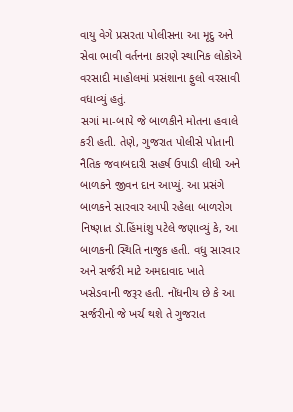વાયુ વેગે પ્રસરતા પોલીસના આ મૃદુ અને સેવા ભાવી વર્તનના કારણે સ્થાનિક લોકોએ વરસાદી માહોલમાં પ્રસંશાના ફુલો વરસાવી વધાવ્યું હતું.
સગાં મા-બાપે જે બાળકીને મોતના હવાલે કરી હતી. તેણે, ગુજરાત પોલીસે પોતાની નૈતિક જવાબદારી સહર્ષ ઉપાડી લીધી અને બાળકને જીવન દાન આપ્યું. આ પ્રસંગે બાળકને સારવાર આપી રહેલા બાળરોગ નિષ્ણાત ડૉ.હિંમાંશુ પટેલે જણાવ્યું કે, આ બાળકની સ્થિતિ નાજુક હતી. વધુ સારવાર અને સર્જરી માટે અમદાવાદ ખાતે ખસેડવાની જરૂર હતી. નોંધનીય છે કે આ સર્જરીનો જે ખર્ચ થશે તે ગુજરાત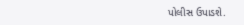પોલીસ ઉપાડશે.